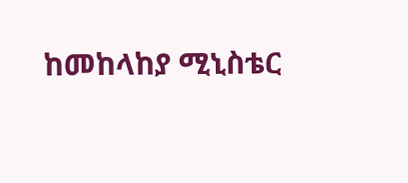ከመከላከያ ሚኒስቴር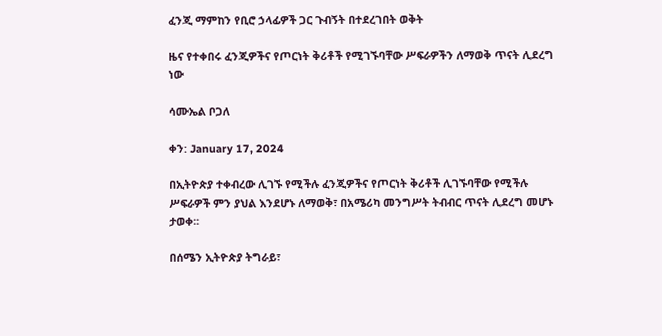ፈንጂ ማምከን የቢሮ ኃላፊዎች ጋር ጉብኝት በተደረገበት ወቅት

ዜና የተቀበሩ ፈንጂዎችና የጦርነት ቅሪቶች የሚገኙባቸው ሥፍራዎችን ለማወቅ ጥናት ሊደረግ ነው

ሳሙኤል ቦጋለ

ቀን: January 17, 2024

በኢትዮጵያ ተቀብረው ሊገኙ የሚችሉ ፈንጂዎችና የጦርነት ቅሪቶች ሊገኙባቸው የሚችሉ ሥፍራዎች ምን ያህል እንደሆኑ ለማወቅ፣ በአሜሪካ መንግሥት ትብብር ጥናት ሊደረግ መሆኑ ታወቀ፡፡

በሰሜን ኢትዮጵያ ትግራይ፣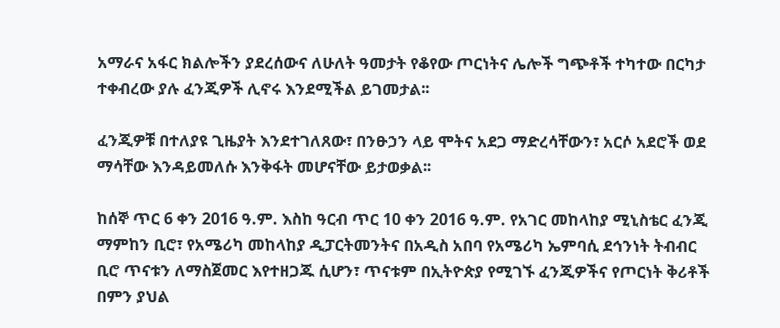አማራና አፋር ክልሎችን ያደረሰውና ለሁለት ዓመታት የቆየው ጦርነትና ሌሎች ግጭቶች ተካተው በርካታ ተቀብረው ያሉ ፈንጂዎች ሊኖሩ እንደሚችል ይገመታል፡፡

ፈንጂዎቹ በተለያዩ ጊዜያት እንደተገለጸው፣ በንፁኃን ላይ ሞትና አደጋ ማድረሳቸውን፣ አርሶ አደሮች ወደ ማሳቸው እንዳይመለሱ እንቅፋት መሆናቸው ይታወቃል፡፡

ከሰኞ ጥር 6 ቀን 2016 ዓ.ም. እስከ ዓርብ ጥር 10 ቀን 2016 ዓ.ም. የአገር መከላከያ ሚኒስቴር ፈንጂ ማምከን ቢሮ፣ የአሜሪካ መከላከያ ዲፓርትመንትና በአዲስ አበባ የአሜሪካ ኤምባሲ ደኅንነት ትብብር ቢሮ ጥናቱን ለማስጀመር እየተዘጋጁ ሲሆን፣ ጥናቱም በኢትዮጵያ የሚገኙ ፈንጂዎችና የጦርነት ቅሪቶች በምን ያህል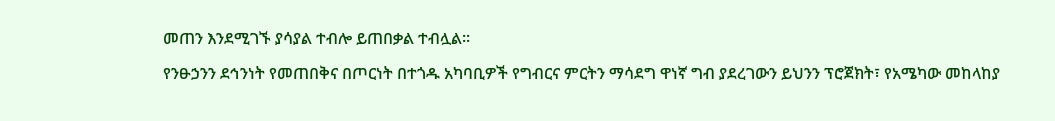መጠን እንደሚገኙ ያሳያል ተብሎ ይጠበቃል ተብሏል፡፡

የንፁኃንን ደኅንነት የመጠበቅና በጦርነት በተጎዱ አካባቢዎች የግብርና ምርትን ማሳደግ ዋነኛ ግብ ያደረገውን ይህንን ፕሮጀክት፣ የአሜካው መከላከያ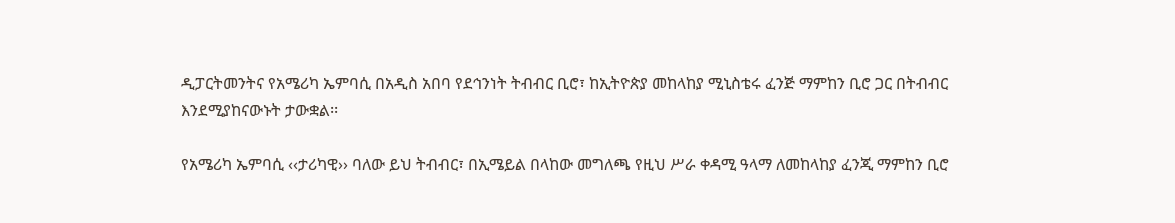ዲፓርትመንትና የአሜሪካ ኤምባሲ በአዲስ አበባ የደኅንነት ትብብር ቢሮ፣ ከኢትዮጵያ መከላከያ ሚኒስቴሩ ፈንጅ ማምከን ቢሮ ጋር በትብብር እንደሚያከናውኑት ታውቋል፡፡

የአሜሪካ ኤምባሲ ‹‹ታሪካዊ›› ባለው ይህ ትብብር፣ በኢሜይል በላከው መግለጫ የዚህ ሥራ ቀዳሚ ዓላማ ለመከላከያ ፈንጂ ማምከን ቢሮ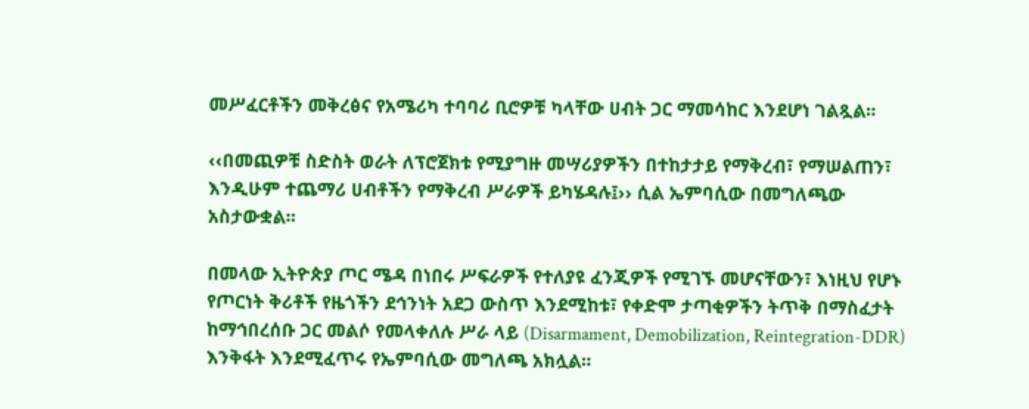መሥፈርቶችን መቅረፅና የአሜሪካ ተባባሪ ቢሮዎቹ ካላቸው ሀብት ጋር ማመሳከር እንደሆነ ገልጿል፡፡

‹‹በመጪዎቹ ስድስት ወራት ለፕሮጀክቱ የሚያግዙ መሣሪያዎችን በተከታታይ የማቅረብ፣ የማሠልጠን፣ እንዲሁም ተጨማሪ ሀብቶችን የማቅረብ ሥራዎች ይካሄዳሉ፤›› ሲል ኤምባሲው በመግለጫው አስታውቋል፡፡

በመላው ኢትዮጵያ ጦር ሜዳ በነበሩ ሥፍራዎች የተለያዩ ፈንጂዎች የሚገኙ መሆናቸውን፣ እነዚህ የሆኑ የጦርነት ቅሪቶች የዜጎችን ደኅንነት አደጋ ውስጥ እንደሚከቱ፣ የቀድሞ ታጣቂዎችን ትጥቅ በማስፈታት ከማኅበረሰቡ ጋር መልሶ የመላቀለሉ ሥራ ላይ (Disarmament, Demobilization, Reintegration-DDR) እንቅፋት እንደሚፈጥሩ የኤምባሲው መግለጫ አክሏል፡፡